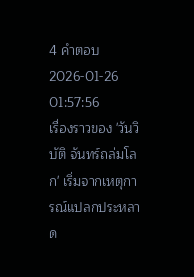4 คำตอบ2026-01-26 01:57:56
เรื่องราวของ 'วันวิบัติ จันทร์ถล่มโลก' เริ่มจากเหตุการณ์แปลกประหลาด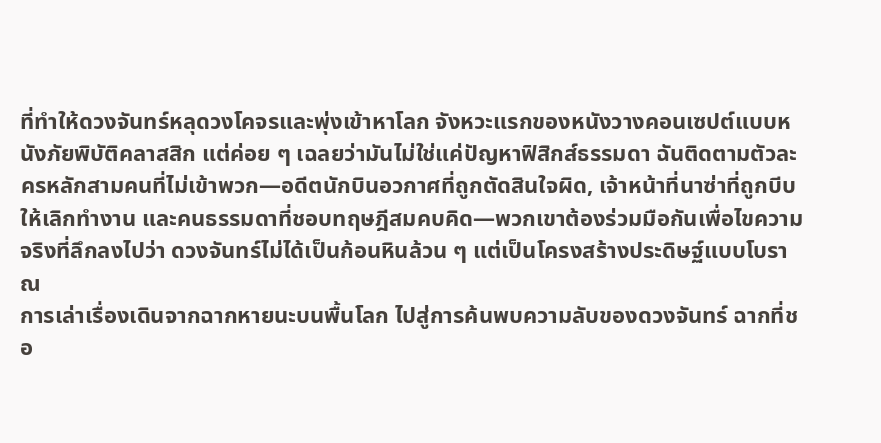ที่ทำให้ดวงจันทร์หลุดวงโคจรและพุ่งเข้าหาโลก จังหวะแรกของหนังวางคอนเซปต์แบบหนังภัยพิบัติคลาสสิก แต่ค่อย ๆ เฉลยว่ามันไม่ใช่แค่ปัญหาฟิสิกส์ธรรมดา ฉันติดตามตัวละครหลักสามคนที่ไม่เข้าพวก—อดีตนักบินอวกาศที่ถูกตัดสินใจผิด, เจ้าหน้าที่นาซ่าที่ถูกบีบให้เลิกทำงาน และคนธรรมดาที่ชอบทฤษฎีสมคบคิด—พวกเขาต้องร่วมมือกันเพื่อไขความจริงที่ลึกลงไปว่า ดวงจันทร์ไม่ได้เป็นก้อนหินล้วน ๆ แต่เป็นโครงสร้างประดิษฐ์แบบโบราณ
การเล่าเรื่องเดินจากฉากหายนะบนพื้นโลก ไปสู่การค้นพบความลับของดวงจันทร์ ฉากที่ชอ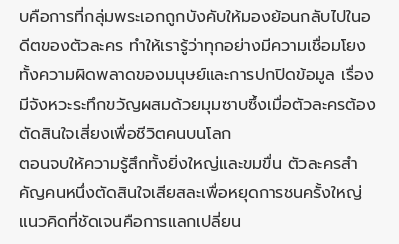บคือการที่กลุ่มพระเอกถูกบังคับให้มองย้อนกลับไปในอดีตของตัวละคร ทำให้เรารู้ว่าทุกอย่างมีความเชื่อมโยง ทั้งความผิดพลาดของมนุษย์และการปกปิดข้อมูล เรื่องมีจังหวะระทึกขวัญผสมด้วยมุมซาบซึ้งเมื่อตัวละครต้องตัดสินใจเสี่ยงเพื่อชีวิตคนบนโลก
ตอนจบให้ความรู้สึกทั้งยิ่งใหญ่และขมขื่น ตัวละครสำคัญคนหนึ่งตัดสินใจเสียสละเพื่อหยุดการชนครั้งใหญ่ แนวคิดที่ชัดเจนคือการแลกเปลี่ยน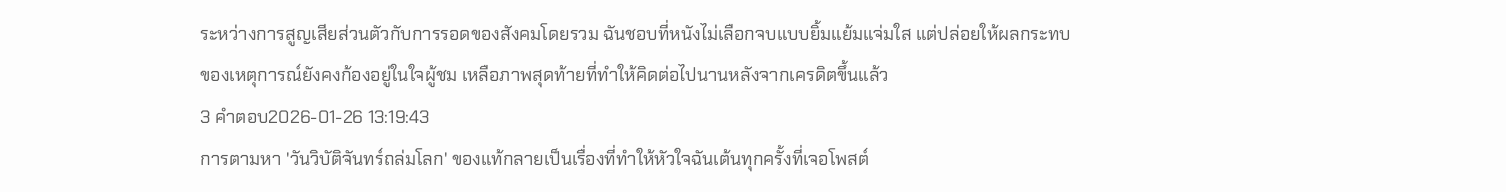ระหว่างการสูญเสียส่วนตัวกับการรอดของสังคมโดยรวม ฉันชอบที่หนังไม่เลือกจบแบบยิ้มแย้มแจ่มใส แต่ปล่อยให้ผลกระทบของเหตุการณ์ยังคงก้องอยู่ในใจผู้ชม เหลือภาพสุดท้ายที่ทำให้คิดต่อไปนานหลังจากเครดิตขึ้นแล้ว
3 คำตอบ2026-01-26 13:19:43
การตามหา 'วันวิบัติจันทร์ถล่มโลก' ของแท้กลายเป็นเรื่องที่ทำให้หัวใจฉันเต้นทุกครั้งที่เจอโพสต์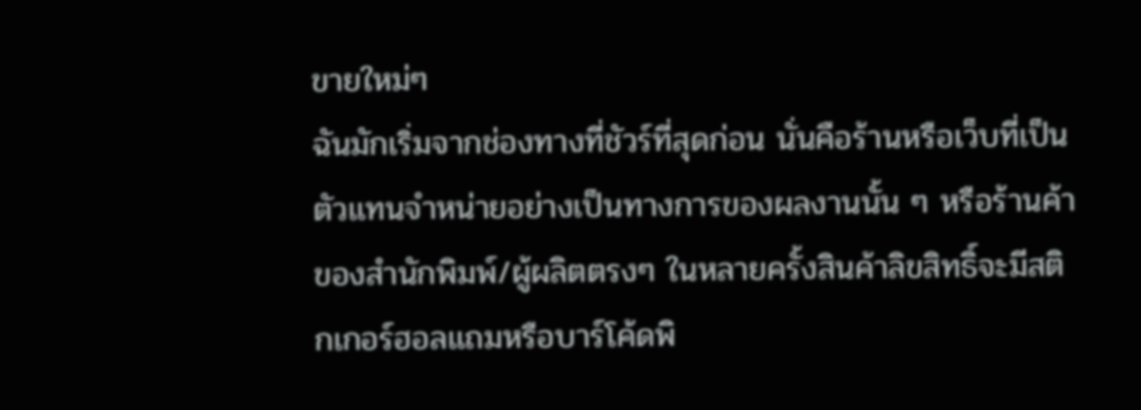ขายใหม่ๆ
ฉันมักเริ่มจากช่องทางที่ชัวร์ที่สุดก่อน นั่นคือร้านหรือเว็บที่เป็นตัวแทนจำหน่ายอย่างเป็นทางการของผลงานนั้น ๆ หรือร้านค้าของสำนักพิมพ์/ผู้ผลิตตรงๆ ในหลายครั้งสินค้าลิขสิทธิ์จะมีสติกเกอร์ฮอลแถมหรือบาร์โค้ดพิ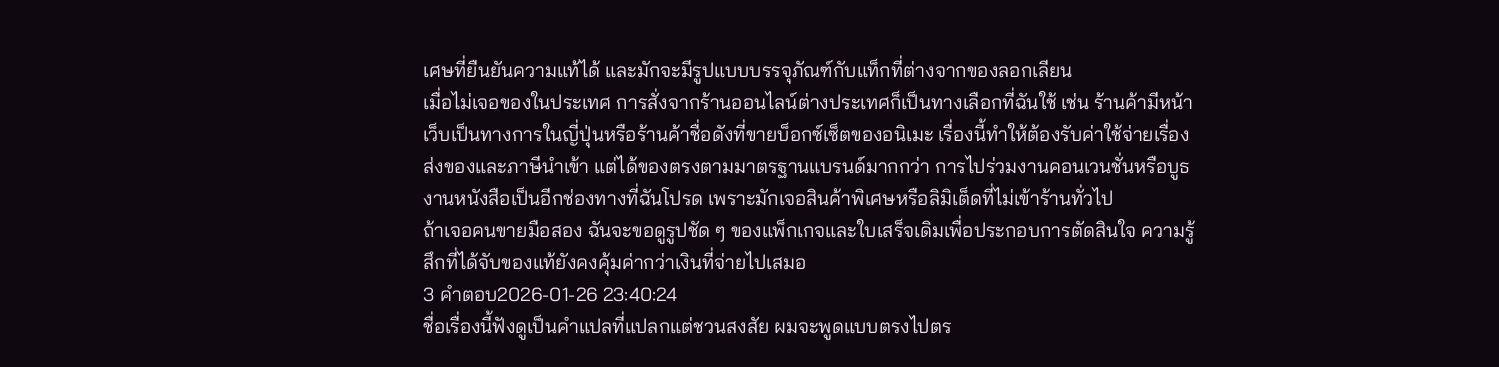เศษที่ยืนยันความแท้ได้ และมักจะมีรูปแบบบรรจุภัณฑ์กับแท็กที่ต่างจากของลอกเลียน
เมื่อไม่เจอของในประเทศ การสั่งจากร้านออนไลน์ต่างประเทศก็เป็นทางเลือกที่ฉันใช้ เช่น ร้านค้ามีหน้าเว็บเป็นทางการในญี่ปุ่นหรือร้านค้าชื่อดังที่ขายบ็อกซ์เซ็ตของอนิเมะ เรื่องนี้ทำให้ต้องรับค่าใช้จ่ายเรื่องส่งของและภาษีนำเข้า แต่ได้ของตรงตามมาตรฐานแบรนด์มากกว่า การไปร่วมงานคอนเวนชั่นหรือบูธงานหนังสือเป็นอีกช่องทางที่ฉันโปรด เพราะมักเจอสินค้าพิเศษหรือลิมิเต็ดที่ไม่เข้าร้านทั่วไป
ถ้าเจอคนขายมือสอง ฉันจะขอดูรูปชัด ๆ ของแพ็กเกจและใบเสร็จเดิมเพื่อประกอบการตัดสินใจ ความรู้สึกที่ได้จับของแท้ยังคงคุ้มค่ากว่าเงินที่จ่ายไปเสมอ
3 คำตอบ2026-01-26 23:40:24
ชื่อเรื่องนี้ฟังดูเป็นคำแปลที่แปลกแต่ชวนสงสัย ผมจะพูดแบบตรงไปตร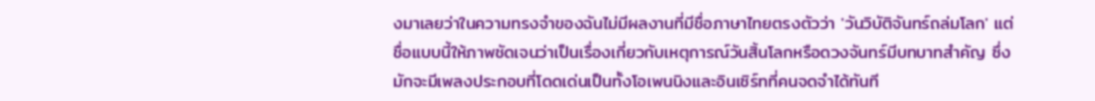งมาเลยว่าในความทรงจำของฉันไม่มีผลงานที่มีชื่อภาษาไทยตรงตัวว่า 'วันวิบัติจันทร์ถล่มโลก' แต่ชื่อแบบนี้ให้ภาพชัดเจนว่าเป็นเรื่องเกี่ยวกับเหตุการณ์วันสิ้นโลกหรือดวงจันทร์มีบทบาทสำคัญ ซึ่งมักจะมีเพลงประกอบที่โดดเด่นเป็นทั้งโอเพนนิงและอินเซิร์ทที่คนจดจำได้ทันที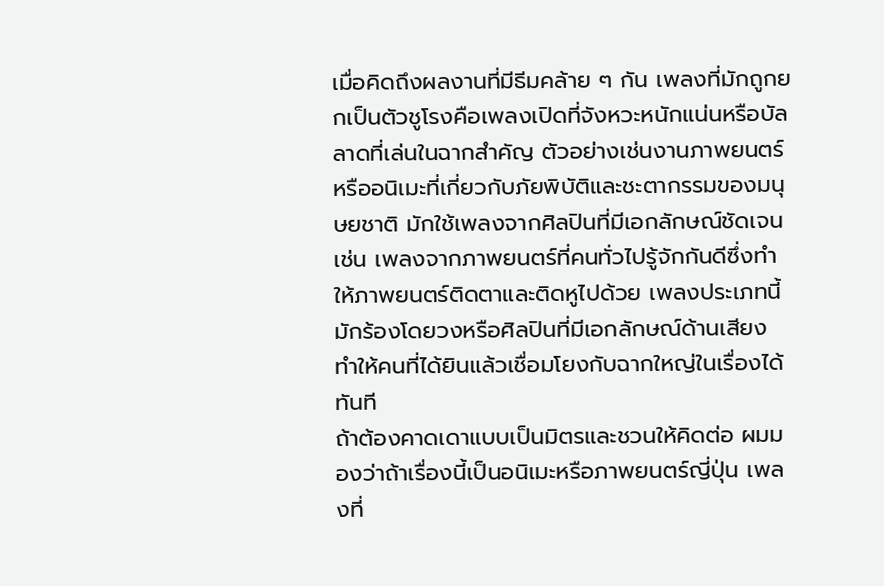เมื่อคิดถึงผลงานที่มีธีมคล้าย ๆ กัน เพลงที่มักถูกยกเป็นตัวชูโรงคือเพลงเปิดที่จังหวะหนักแน่นหรือบัลลาดที่เล่นในฉากสำคัญ ตัวอย่างเช่นงานภาพยนตร์หรืออนิเมะที่เกี่ยวกับภัยพิบัติและชะตากรรมของมนุษยชาติ มักใช้เพลงจากศิลปินที่มีเอกลักษณ์ชัดเจน เช่น เพลงจากภาพยนตร์ที่คนทั่วไปรู้จักกันดีซึ่งทำให้ภาพยนตร์ติดตาและติดหูไปด้วย เพลงประเภทนี้มักร้องโดยวงหรือศิลปินที่มีเอกลักษณ์ด้านเสียง ทำให้คนที่ได้ยินแล้วเชื่อมโยงกับฉากใหญ่ในเรื่องได้ทันที
ถ้าต้องคาดเดาแบบเป็นมิตรและชวนให้คิดต่อ ผมมองว่าถ้าเรื่องนี้เป็นอนิเมะหรือภาพยนตร์ญี่ปุ่น เพลงที่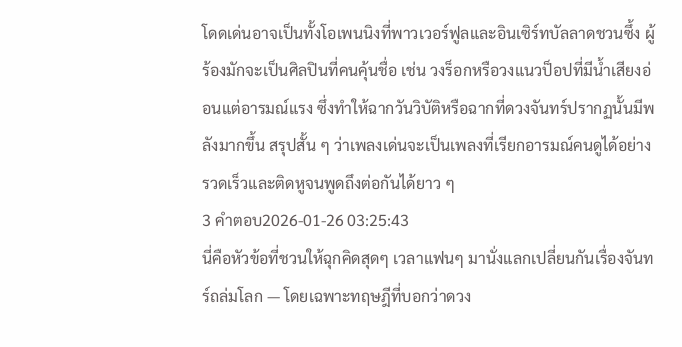โดดเด่นอาจเป็นทั้งโอเพนนิงที่พาวเวอร์ฟูลและอินเซิร์ทบัลลาดชวนซึ้ง ผู้ร้องมักจะเป็นศิลปินที่คนคุ้นชื่อ เช่น วงร็อกหรือวงแนวป็อปที่มีน้ำเสียงอ่อนแต่อารมณ์แรง ซึ่งทำให้ฉากวันวิบัติหรือฉากที่ดวงจันทร์ปรากฏนั้นมีพลังมากขึ้น สรุปสั้น ๆ ว่าเพลงเด่นจะเป็นเพลงที่เรียกอารมณ์คนดูได้อย่างรวดเร็วและติดหูจนพูดถึงต่อกันได้ยาว ๆ
3 คำตอบ2026-01-26 03:25:43
นี่คือหัวข้อที่ชวนให้ฉุกคิดสุดๆ เวลาแฟนๆ มานั่งแลกเปลี่ยนกันเรื่องจันทร์ถล่มโลก — โดยเฉพาะทฤษฎีที่บอกว่าดวง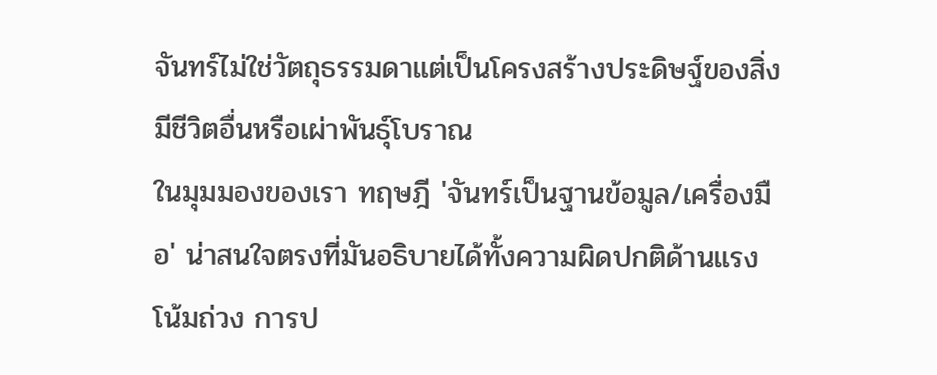จันทร์ไม่ใช่วัตถุธรรมดาแต่เป็นโครงสร้างประดิษฐ์ของสิ่งมีชีวิตอื่นหรือเผ่าพันธุ์โบราณ
ในมุมมองของเรา ทฤษฎี 'จันทร์เป็นฐานข้อมูล/เครื่องมือ' น่าสนใจตรงที่มันอธิบายได้ทั้งความผิดปกติด้านแรงโน้มถ่วง การป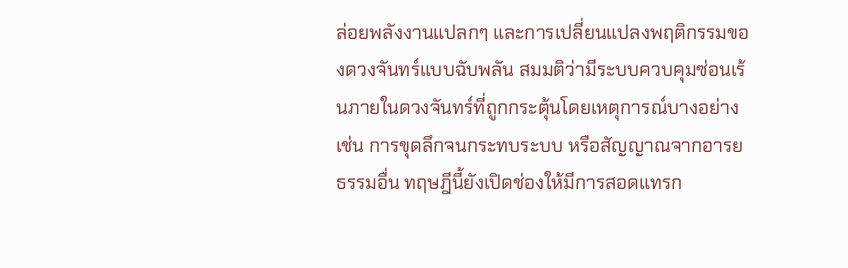ล่อยพลังงานแปลกๆ และการเปลี่ยนแปลงพฤติกรรมของดวงจันทร์แบบฉับพลัน สมมติว่ามีระบบควบคุมซ่อนเร้นภายในดวงจันทร์ที่ถูกกระตุ้นโดยเหตุการณ์บางอย่าง เช่น การขุดลึกจนกระทบระบบ หรือสัญญาณจากอารยธรรมอื่น ทฤษฎีนี้ยังเปิดช่องให้มีการสอดแทรก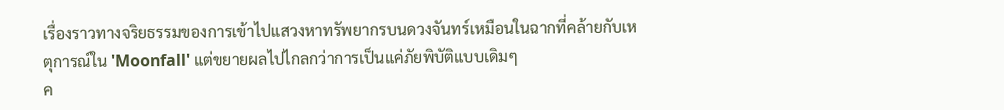เรื่องราวทางจริยธรรมของการเข้าไปแสวงหาทรัพยากรบนดวงจันทร์เหมือนในฉากที่คล้ายกับเหตุการณ์ใน 'Moonfall' แต่ขยายผลไปไกลกว่าการเป็นแค่ภัยพิบัติแบบเดิมๆ
ค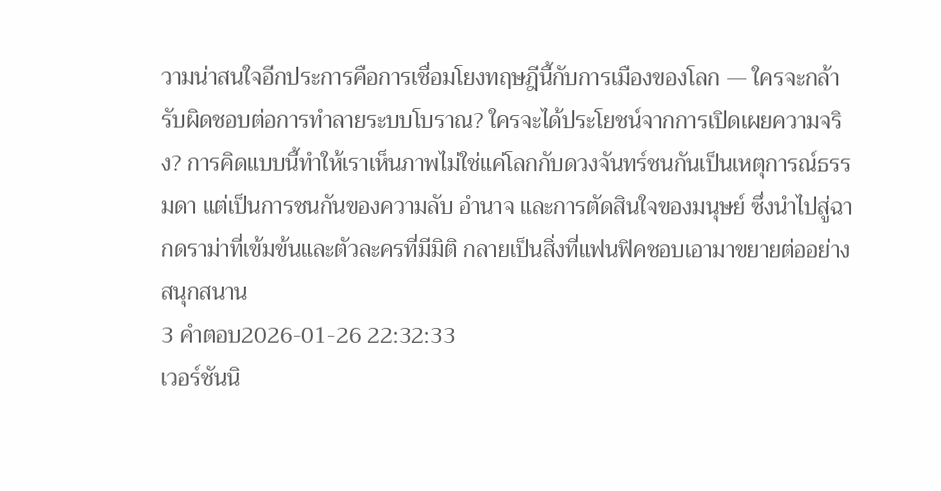วามน่าสนใจอีกประการคือการเชื่อมโยงทฤษฎีนี้กับการเมืองของโลก — ใครจะกล้ารับผิดชอบต่อการทำลายระบบโบราณ? ใครจะได้ประโยชน์จากการเปิดเผยความจริง? การคิดแบบนี้ทำให้เราเห็นภาพไม่ใช่แค่โลกกับดวงจันทร์ชนกันเป็นเหตุการณ์ธรรมดา แต่เป็นการชนกันของความลับ อำนาจ และการตัดสินใจของมนุษย์ ซึ่งนำไปสู่ฉากดราม่าที่เข้มข้นและตัวละครที่มีมิติ กลายเป็นสิ่งที่แฟนฟิคชอบเอามาขยายต่ออย่างสนุกสนาน
3 คำตอบ2026-01-26 22:32:33
เวอร์ชันนิ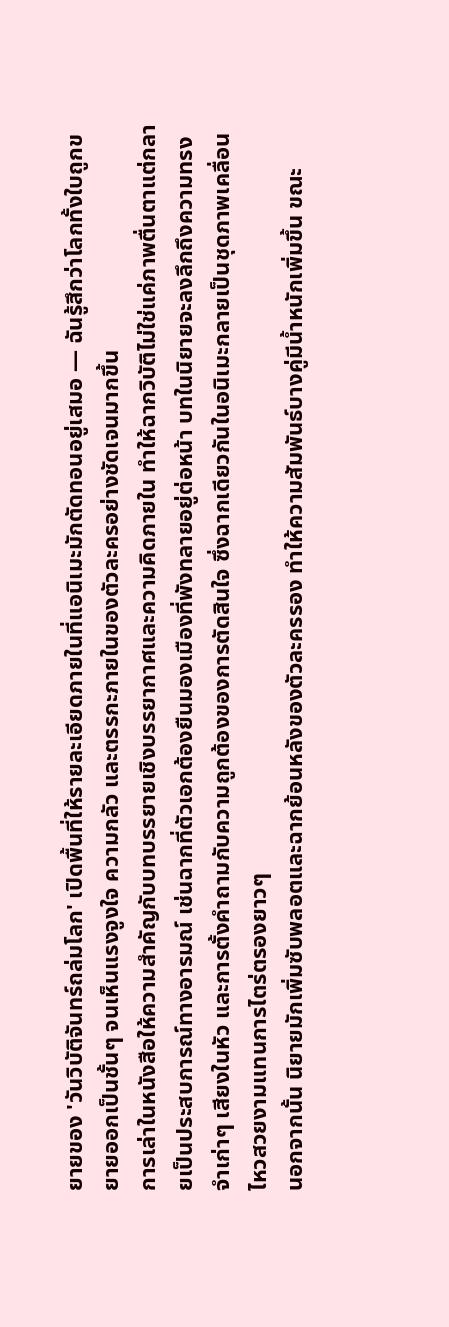ยายของ 'วันวิบัติจันทร์ถล่มโลก' เปิดพื้นที่ให้รายละเอียดภายในที่แอนิเมะมักตัดทอนอยู่เสมอ — ฉันรู้สึกว่าโลกทั้งใบถูกขยายออกเป็นชั้นๆ จนเห็นแรงจูงใจ ความกลัว และตรรกะภายในของตัวละครอย่างชัดเจนมากขึ้น
การเล่าในหนังสือให้ความสำคัญกับบทบรรยายเชิงบรรยากาศและความคิดภายใน ทำให้ฉากวิบัติไม่ใช่แค่ภาพตื่นตาแต่กลายเป็นประสบการณ์ทางอารมณ์ เช่นฉากที่ตัวเอกต้องยืนมองเมืองที่พังทลายอยู่ต่อหน้า บทในนิยายจะลงลึกถึงความทรงจำเก่าๆ เสียงในหัว และการตั้งคำถามกับความถูกต้องของการตัดสินใจ ซึ่งฉากเดียวกันในอนิเมะกลายเป็นชุดภาพเคลื่อนไหวสวยงามแทนการไตร่ตรองยาวๆ
นอกจากนั้น นิยายมักเพิ่มซับพลอตและฉากย้อนหลังของตัวละครรอง ทำให้ความสัมพันธ์บางคู่มีน้ำหนักเพิ่มขึ้น ขณะ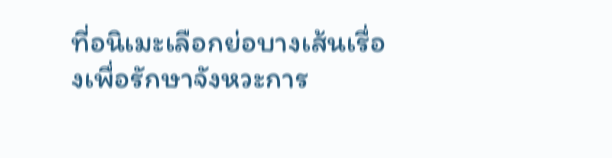ที่อนิเมะเลือกย่อบางเส้นเรื่องเพื่อรักษาจังหวะการ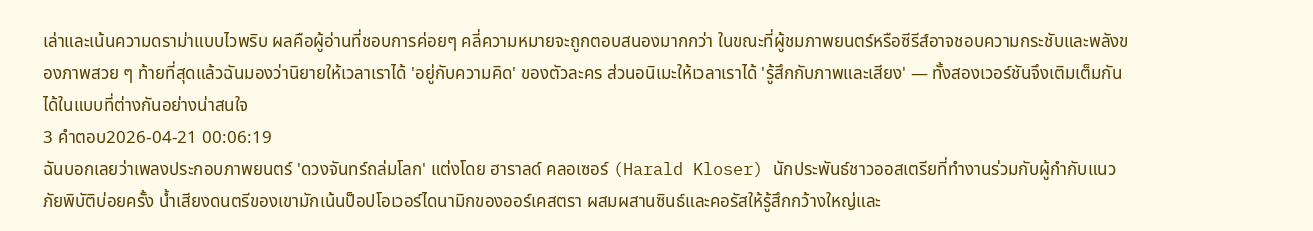เล่าและเน้นความดราม่าแบบไวพริบ ผลคือผู้อ่านที่ชอบการค่อยๆ คลี่ความหมายจะถูกตอบสนองมากกว่า ในขณะที่ผู้ชมภาพยนตร์หรือซีรีส์อาจชอบความกระชับและพลังของภาพสวย ๆ ท้ายที่สุดแล้วฉันมองว่านิยายให้เวลาเราได้ 'อยู่กับความคิด' ของตัวละคร ส่วนอนิเมะให้เวลาเราได้ 'รู้สึกกับภาพและเสียง' — ทั้งสองเวอร์ชันจึงเติมเต็มกันได้ในแบบที่ต่างกันอย่างน่าสนใจ
3 คำตอบ2026-04-21 00:06:19
ฉันบอกเลยว่าเพลงประกอบภาพยนตร์ 'ดวงจันทร์ถล่มโลก' แต่งโดย ฮาราลด์ คลอเซอร์ (Harald Kloser) นักประพันธ์ชาวออสเตรียที่ทำงานร่วมกับผู้กำกับแนวภัยพิบัติบ่อยครั้ง น้ำเสียงดนตรีของเขามักเน้นป็อปโอเวอร์ไดนามิกของออร์เคสตรา ผสมผสานซินธ์และคอรัสให้รู้สึกกว้างใหญ่และ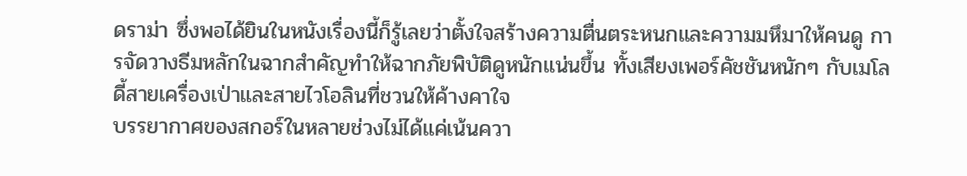ดราม่า ซึ่งพอได้ยินในหนังเรื่องนี้ก็รู้เลยว่าตั้งใจสร้างความตื่นตระหนกและความมหึมาให้คนดู การจัดวางธีมหลักในฉากสำคัญทำให้ฉากภัยพิบัติดูหนักแน่นขึ้น ทั้งเสียงเพอร์คัชชันหนักๆ กับเมโลดี้สายเครื่องเป่าและสายไวโอลินที่ชวนให้ค้างคาใจ
บรรยากาศของสกอร์ในหลายช่วงไม่ได้แค่เน้นควา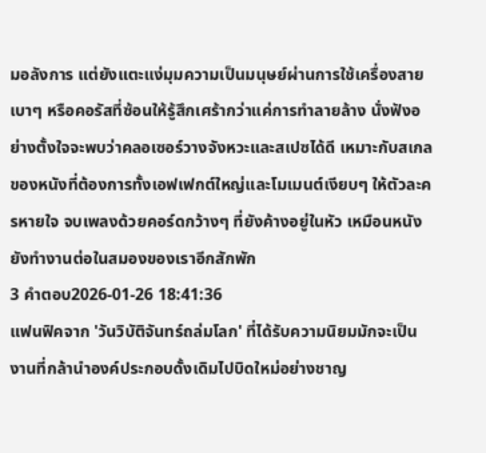มอลังการ แต่ยังแตะแง่มุมความเป็นมนุษย์ผ่านการใช้เครื่องสายเบาๆ หรือคอรัสที่ซ้อนให้รู้สึกเศร้ากว่าแค่การทำลายล้าง นั่งฟังอย่างตั้งใจจะพบว่าคลอเซอร์วางจังหวะและสเปซได้ดี เหมาะกับสเกลของหนังที่ต้องการทั้งเอฟเฟกต์ใหญ่และโมเมนต์เงียบๆ ให้ตัวละครหายใจ จบเพลงด้วยคอร์ดกว้างๆ ที่ยังค้างอยู่ในหัว เหมือนหนังยังทำงานต่อในสมองของเราอีกสักพัก
3 คำตอบ2026-01-26 18:41:36
แฟนฟิคจาก 'วันวิบัติจันทร์ถล่มโลก' ที่ได้รับความนิยมมักจะเป็นงานที่กล้านำองค์ประกอบดั้งเดิมไปบิดใหม่อย่างชาญ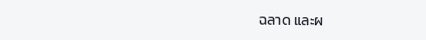ฉลาด และผ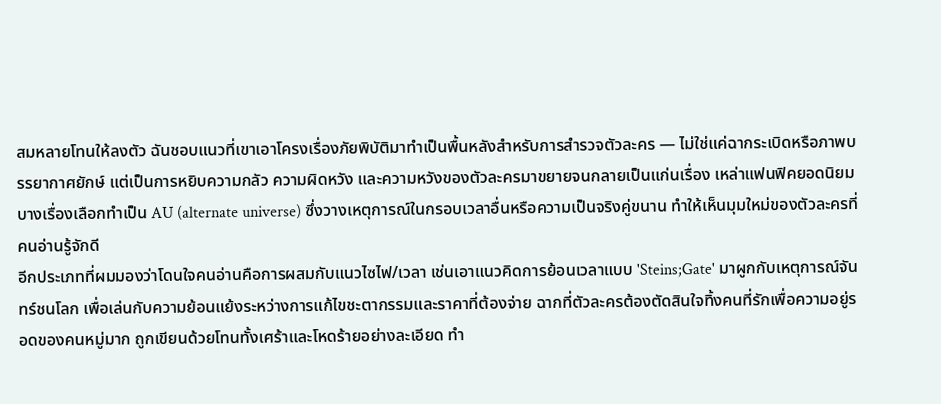สมหลายโทนให้ลงตัว ฉันชอบแนวที่เขาเอาโครงเรื่องภัยพิบัติมาทำเป็นพื้นหลังสำหรับการสำรวจตัวละคร — ไม่ใช่แค่ฉากระเบิดหรือภาพบรรยากาศยักษ์ แต่เป็นการหยิบความกลัว ความผิดหวัง และความหวังของตัวละครมาขยายจนกลายเป็นแก่นเรื่อง เหล่าแฟนฟิคยอดนิยมบางเรื่องเลือกทำเป็น AU (alternate universe) ซึ่งวางเหตุการณ์ในกรอบเวลาอื่นหรือความเป็นจริงคู่ขนาน ทำให้เห็นมุมใหม่ของตัวละครที่คนอ่านรู้จักดี
อีกประเภทที่ผมมองว่าโดนใจคนอ่านคือการผสมกับแนวไซไฟ/เวลา เช่นเอาแนวคิดการย้อนเวลาแบบ 'Steins;Gate' มาผูกกับเหตุการณ์จันทร์ชนโลก เพื่อเล่นกับความย้อนแย้งระหว่างการแก้ไขชะตากรรมและราคาที่ต้องจ่าย ฉากที่ตัวละครต้องตัดสินใจทิ้งคนที่รักเพื่อความอยู่รอดของคนหมู่มาก ถูกเขียนด้วยโทนทั้งเศร้าและโหดร้ายอย่างละเอียด ทำ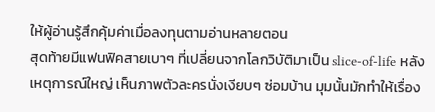ให้ผู้อ่านรู้สึกคุ้มค่าเมื่อลงทุนตามอ่านหลายตอน
สุดท้ายมีแฟนฟิคสายเบาๆ ที่เปลี่ยนจากโลกวิบัติมาเป็น slice-of-life หลังเหตุการณ์ใหญ่ เห็นภาพตัวละครนั่งเงียบๆ ซ่อมบ้าน มุมนั้นมักทำให้เรื่อง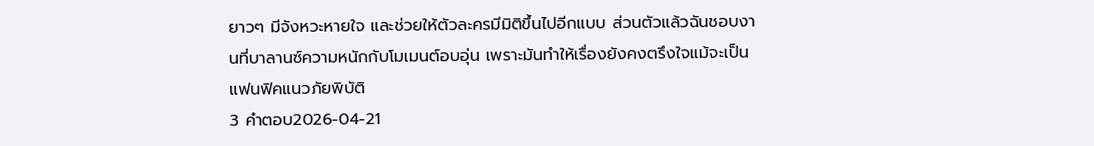ยาวๆ มีจังหวะหายใจ และช่วยให้ตัวละครมีมิติขึ้นไปอีกแบบ ส่วนตัวแล้วฉันชอบงานที่บาลานซ์ความหนักกับโมเมนต์อบอุ่น เพราะมันทำให้เรื่องยังคงตรึงใจแม้จะเป็นแฟนฟิคแนวภัยพิบัติ
3 คำตอบ2026-04-21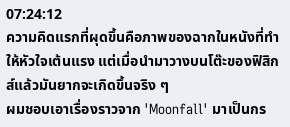07:24:12
ความคิดแรกที่ผุดขึ้นคือภาพของฉากในหนังที่ทำให้หัวใจเต้นแรง แต่เมื่อนำมาวางบนโต๊ะของฟิสิกส์แล้วมันยากจะเกิดขึ้นจริง ๆ
ผมชอบเอาเรื่องราวจาก 'Moonfall' มาเป็นกร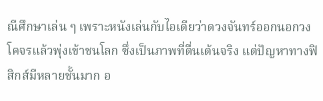ณีศึกษาเล่น ๆ เพราะหนังเล่นกับไอเดียว่าดวงจันทร์ออกนอกวงโคจรแล้วพุ่งเข้าชนโลก ซึ่งเป็นภาพที่ตื่นเต้นจริง แต่ปัญหาทางฟิสิกส์มีหลายชั้นมาก อ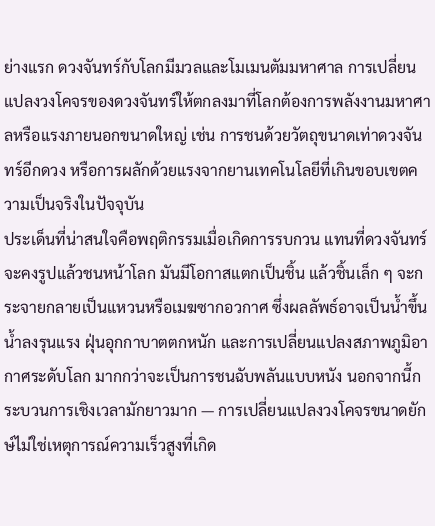ย่างแรก ดวงจันทร์กับโลกมีมวลและโมเมนตัมมหาศาล การเปลี่ยนแปลงวงโคจรของดวงจันทร์ให้ตกลงมาที่โลกต้องการพลังงานมหาศาลหรือแรงภายนอกขนาดใหญ่ เช่น การชนด้วยวัตถุขนาดเท่าดวงจันทร์อีกดวง หรือการผลักด้วยแรงจากยานเทคโนโลยีที่เกินขอบเขตความเป็นจริงในปัจจุบัน
ประเด็นที่น่าสนใจคือพฤติกรรมเมื่อเกิดการรบกวน แทนที่ดวงจันทร์จะคงรูปแล้วชนหน้าโลก มันมีโอกาสแตกเป็นชิ้น แล้วชิ้นเล็ก ๆ จะกระจายกลายเป็นแหวนหรือเมฆซากอวกาศ ซึ่งผลลัพธ์อาจเป็นน้ำขึ้นน้ำลงรุนแรง ฝุ่นอุกกาบาตตกหนัก และการเปลี่ยนแปลงสภาพภูมิอากาศระดับโลก มากกว่าจะเป็นการชนฉับพลันแบบหนัง นอกจากนี้กระบวนการเชิงเวลามักยาวมาก — การเปลี่ยนแปลงวงโคจรขนาดยักษ์ไม่ใช่เหตุการณ์ความเร็วสูงที่เกิด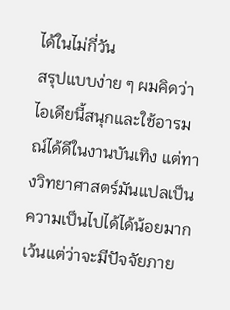ได้ในไม่กี่วัน
สรุปแบบง่าย ๆ ผมคิดว่าไอเดียนี้สนุกและใช้อารมณ์ได้ดีในงานบันเทิง แต่ทางวิทยาศาสตร์มันแปลเป็นความเป็นไปได้ได้น้อยมาก เว้นแต่ว่าจะมีปัจจัยภาย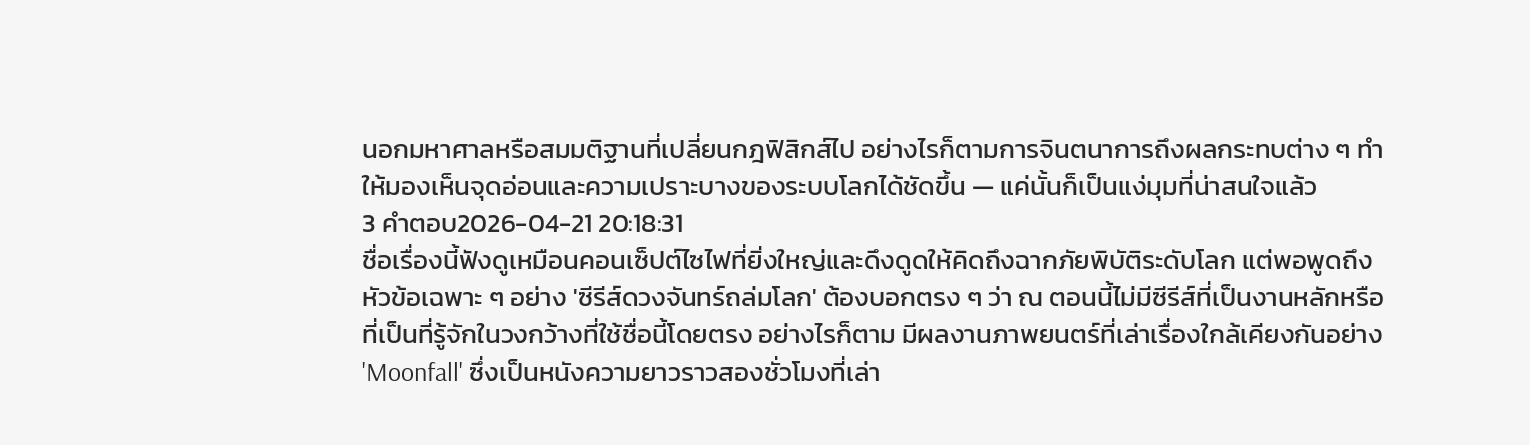นอกมหาศาลหรือสมมติฐานที่เปลี่ยนกฎฟิสิกส์ไป อย่างไรก็ตามการจินตนาการถึงผลกระทบต่าง ๆ ทำให้มองเห็นจุดอ่อนและความเปราะบางของระบบโลกได้ชัดขึ้น — แค่นั้นก็เป็นแง่มุมที่น่าสนใจแล้ว
3 คำตอบ2026-04-21 20:18:31
ชื่อเรื่องนี้ฟังดูเหมือนคอนเซ็ปต์ไซไฟที่ยิ่งใหญ่และดึงดูดให้คิดถึงฉากภัยพิบัติระดับโลก แต่พอพูดถึงหัวข้อเฉพาะ ๆ อย่าง 'ซีรีส์ดวงจันทร์ถล่มโลก' ต้องบอกตรง ๆ ว่า ณ ตอนนี้ไม่มีซีรีส์ที่เป็นงานหลักหรือที่เป็นที่รู้จักในวงกว้างที่ใช้ชื่อนี้โดยตรง อย่างไรก็ตาม มีผลงานภาพยนตร์ที่เล่าเรื่องใกล้เคียงกันอย่าง 'Moonfall' ซึ่งเป็นหนังความยาวราวสองชั่วโมงที่เล่า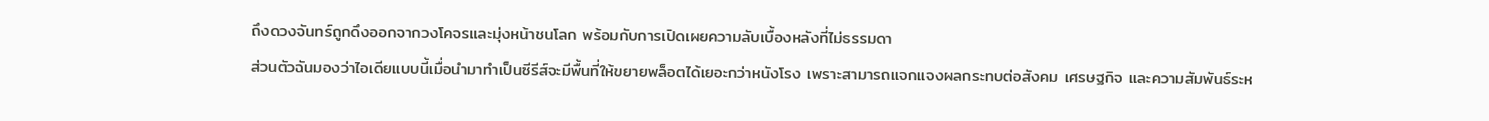ถึงดวงจันทร์ถูกดึงออกจากวงโคจรและมุ่งหน้าชนโลก พร้อมกับการเปิดเผยความลับเบื้องหลังที่ไม่ธรรมดา
ส่วนตัวฉันมองว่าไอเดียแบบนี้เมื่อนำมาทำเป็นซีรีส์จะมีพื้นที่ให้ขยายพล็อตได้เยอะกว่าหนังโรง เพราะสามารถแจกแจงผลกระทบต่อสังคม เศรษฐกิจ และความสัมพันธ์ระห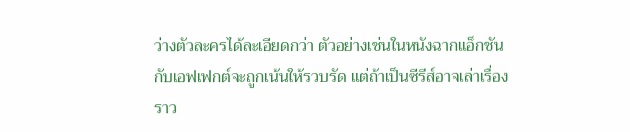ว่างตัวละครได้ละเอียดกว่า ตัวอย่างเช่นในหนังฉากแอ็กชันกับเอฟเฟกต์จะถูกเน้นให้รวบรัด แต่ถ้าเป็นซีรีส์อาจเล่าเรื่องราว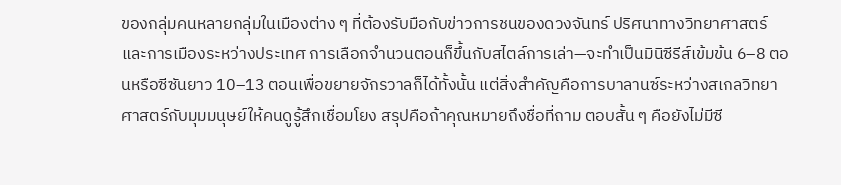ของกลุ่มคนหลายกลุ่มในเมืองต่าง ๆ ที่ต้องรับมือกับข่าวการชนของดวงจันทร์ ปริศนาทางวิทยาศาสตร์ และการเมืองระหว่างประเทศ การเลือกจำนวนตอนก็ขึ้นกับสไตล์การเล่า—จะทำเป็นมินิซีรีส์เข้มข้น 6–8 ตอนหรือซีซันยาว 10–13 ตอนเพื่อขยายจักรวาลก็ได้ทั้งนั้น แต่สิ่งสำคัญคือการบาลานซ์ระหว่างสเกลวิทยาศาสตร์กับมุมมนุษย์ให้คนดูรู้สึกเชื่อมโยง สรุปคือถ้าคุณหมายถึงชื่อที่ถาม ตอบสั้น ๆ คือยังไม่มีซี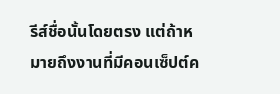รีส์ชื่อนั้นโดยตรง แต่ถ้าหมายถึงงานที่มีคอนเซ็ปต์ค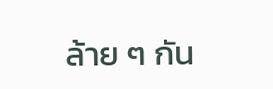ล้าย ๆ กัน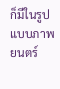ก็มีในรูปแบบภาพยนตร์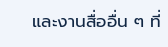และงานสื่ออื่น ๆ ที่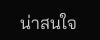น่าสนใจ